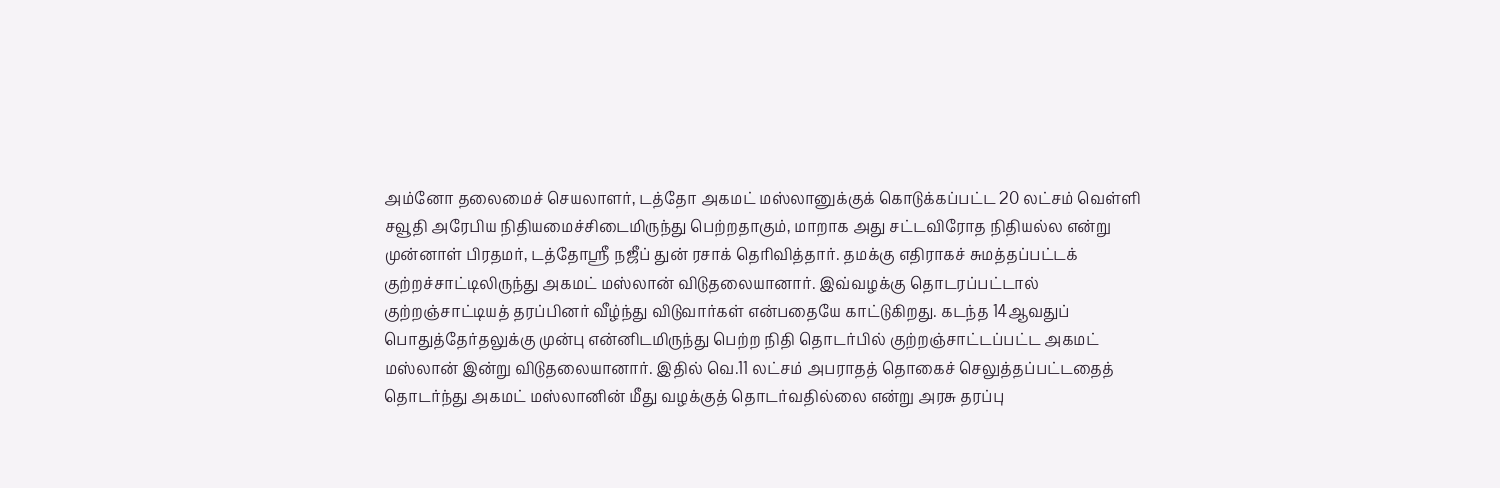அம்னோ தலைமைச் செயலாளர், டத்தோ அகமட் மஸ்லானுக்குக் கொடுக்கப்பட்ட 20 லட்சம் வெள்ளி சவூதி அரேபிய நிதியமைச்சிடைமிருந்து பெற்றதாகும், மாறாக அது சட்டவிரோத நிதியல்ல என்று முன்னாள் பிரதமர், டத்தோஸ்ரீ நஜீப் துன் ரசாக் தெரிவித்தார். தமக்கு எதிராகச் சுமத்தப்பட்டக் குற்றச்சாட்டிலிருந்து அகமட் மஸ்லான் விடுதலையானார். இவ்வழக்கு தொடரப்பட்டால் குற்றஞ்சாட்டியத் தரப்பினர் வீழ்ந்து விடுவார்கள் என்பதையே காட்டுகிறது. கடந்த 14ஆவதுப் பொதுத்தேர்தலுக்கு முன்பு என்னிடமிருந்து பெற்ற நிதி தொடர்பில் குற்றஞ்சாட்டப்பட்ட அகமட் மஸ்லான் இன்று விடுதலையானார். இதில் வெ.11 லட்சம் அபராதத் தொகைச் செலுத்தப்பட்டதைத் தொடர்ந்து அகமட் மஸ்லானின் மீது வழக்குத் தொடர்வதில்லை என்று அரசு தரப்பு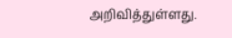அறிவித்துள்ளது.